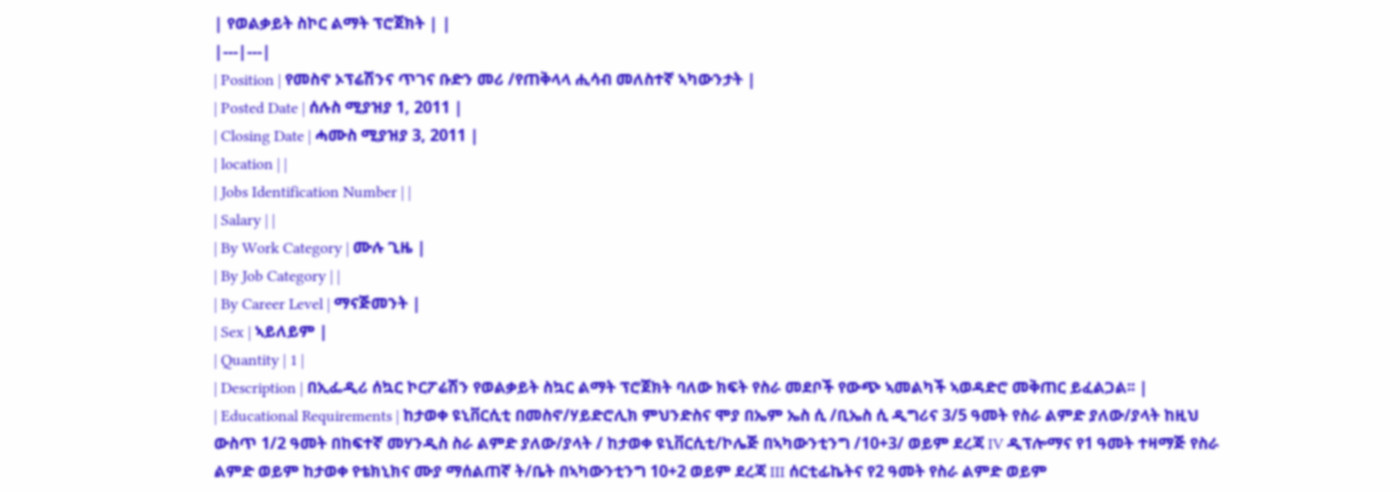| የወልቃይት ስኮር ልማት ፕሮጀክት | |
|---|---|
| Position | የመስኖ ኦፕሬሽንና ጥገና ቡድን መሪ /የጠቅላላ ሒሳብ መለስተኛ ኣካውንታት |
| Posted Date | ሰሉስ ሚያዝያ 1, 2011 |
| Closing Date | ሓሙስ ሚያዝያ 3, 2011 |
| location | |
| Jobs Identification Number | |
| Salary | |
| By Work Category | ሙሉ ጊዜ |
| By Job Category | |
| By Career Level | ማናጅመንት |
| Sex | ኣይለይም |
| Quantity | 1 |
| Description | በኢፌዲሪ ሰኳር ኮርፖሬሽን የወልቃይት ስኳር ልማት ፕሮጀክት ባለው ክፍት የስራ መደቦች የውጭ ኣመልካች ኣወዳድሮ መቅጠር ይፈልጋል፡፡ |
| Educational Requirements | ከታወቀ ዩኒቨርሲቲ በመስኖ/ሃይድሮሊክ ምህንድስና ሞያ በኤም ኤስ ሲ /ቢኤስ ሲ ዲግሪና 3/5 ዓመት የስራ ልምድ ያለው/ያላት ከዚህ ውስጥ 1/2 ዓመት በከፍተኛ መሃንዲስ ስራ ልምድ ያለው/ያላት / ከታወቀ ዩኒቨርሲቲ/ኮሌጅ በኣካውንቲንግ /10+3/ ወይም ደረጃ IV ዲፕሎማና የ1 ዓመት ተዛማጅ የስራ ልምድ ወይም ከታወቀ የቴክኒክና ሙያ ማሰልጠኛ ት/ቤት በኣካውንቲንግ 10+2 ወይም ደረጃ III ሰርቲፊኬትና የ2 ዓመት የስራ ልምድ ወይም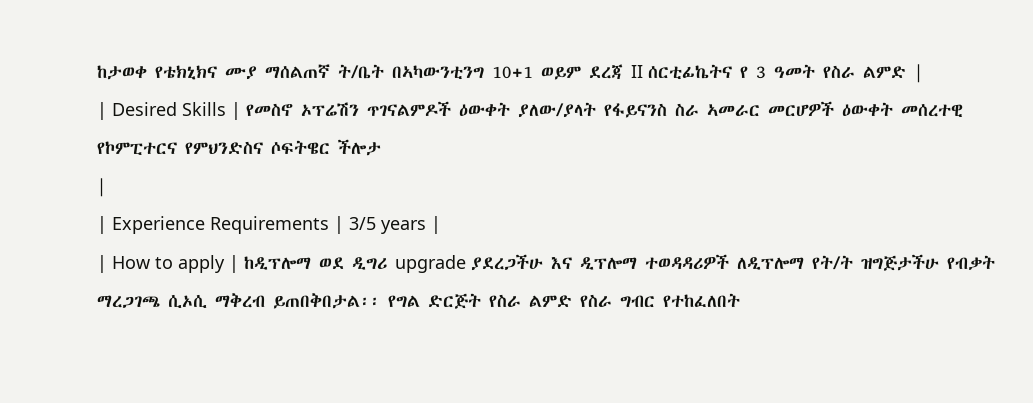ከታወቀ የቴክኒክና ሙያ ማሰልጠኛ ት/ቤት በኣካውንቲንግ 10+1 ወይም ደረጃ II ሰርቲፊኬትና የ 3 ዓመት የስራ ልምድ |
| Desired Skills | የመስኖ ኦፕሬሽን ጥገናልምዶች ዕውቀት ያለው/ያላት የፋይናንስ ስራ ኣመራር መርሆዎች ዕውቀት መሰረተዊ የኮምፒተርና የምህንድስና ሶፍትዌር ችሎታ
|
| Experience Requirements | 3/5 years |
| How to apply | ከዲፕሎማ ወደ ዲግሪ upgrade ያደረጋችሁ እና ዲፕሎማ ተወዳዳሪዎች ለዲፕሎማ የት/ት ዝግጅታችሁ የብቃት ማረጋገጫ ሲኦሲ ማቅረብ ይጠበቅበታል፡፡ የግል ድርጅት የስራ ልምድ የስራ ግብር የተከፈለበት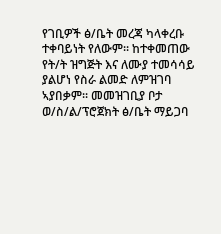የገቢዎች ፅ/ቤት መረጃ ካላቀረቡ ተቀባይነት የለውም፡፡ ከተቀመጠው የት/ት ዝግጅት እና ለሙያ ተመሳሳይ ያልሆነ የስራ ልመድ ለምዝገባ ኣያበቃም፡፡ መመዝገቢያ ቦታ ወ/ስ/ል/ፕሮጀክት ፅ/ቤት ማይጋባ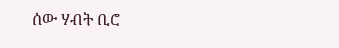ሰው ሃብት ቢሮ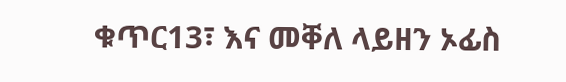ቁጥር13፣ እና መቐለ ላይዘን ኦፊስ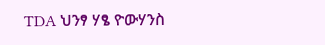TDA ህንፃ ሃፄ ዮውሃንስ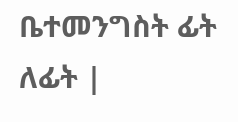ቤተመንግስት ፊት ለፊት |